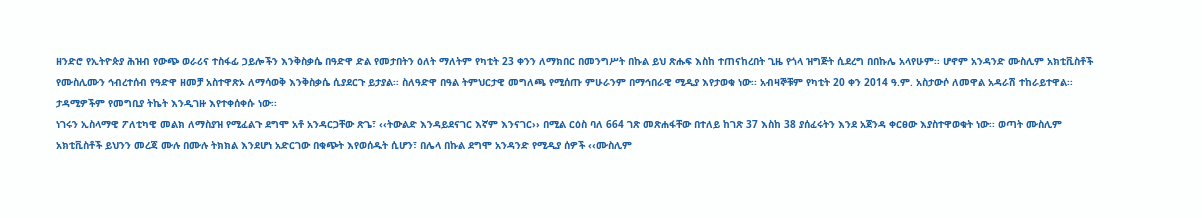ዘንድሮ የኢትዮጵያ ሕዝብ የውጭ ወራሪና ተስፋፊ ኃይሎችን እንቅስቃሴ በዓድዋ ድል የመታበትን ዕለት ማለትም የካቲት 23 ቀንን ለማክበር በመንግሥት በኩል ይህ ጽሑፍ እስከ ተጠናከረበት ጊዜ የጎላ ዝግጅት ሲደረግ በበኩሌ አላየሁም፡፡ ሆኖም አንዳንድ ሙስሊም አክቲቪስቶች የሙስሊሙን ኅብረተሰብ የዓድዋ ዘመቻ አስተዋጽኦ ለማሳወቅ እንቅስቃሴ ሲያደርጉ ይታያል፡፡ ስለዓድዋ በዓል ትምህርታዊ መግለጫ የሚሰጡ ምሁራንም በማኅበራዊ ሚዲያ እየታወቁ ነው፡፡ አብዛኞቹም የካቲት 20 ቀን 2014 ዓ.ም. አስታውሶ ለመዋል አዳራሽ ተከራይተዋል፡፡ ታዳሚዎችም የመግቢያ ትኬት እንዲገዙ እየተቀሰቀሱ ነው፡፡
ነገሩን ኢስላማዊ ፖለቲካዊ መልክ ለማስያዝ የሚፈልጉ ደግሞ አቶ አንዳርጋቸው ጽጌ፣ ‹‹ትውልድ እንዳይደናገር እኛም እንናገር›› በሚል ርዕስ ባለ 664 ገጽ መጽሐፋቸው በተለይ ከገጽ 37 እስከ 38 ያሰፈሩትን እንደ አጀንዳ ቀርፀው እያስተዋወቁት ነው፡፡ ወጣት ሙስሊም አክቲቪስቶች ይህንን መረጃ ሙሉ በሙሉ ትክክል እንደሆነ አድርገው በቁጭት እየወሰዱት ሲሆን፣ በሌላ በኩል ደግሞ አንዳንድ የሚዲያ ሰዎች ‹‹ሙስሊም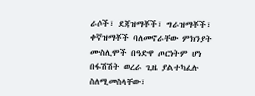ራሶች፣ ደጃዝማቾች፣ ግራዝማቾች፣ ቀኛዝማቾች ባለመኖራቸው ምክንያት ሙስሊሞች በዓድዋ ጦርነትም ሆነ በፋሽሽት ወረራ ጊዜ ያልተካፈሉ ስለሚመስላቸው፣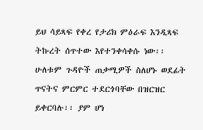ይህ ሳይጻፍ የቀረ የታሪክ ምዕራፍ እንዲጻፍ ትኩረት ሰጥተው እየተንቀሳቀሱ ነው፡፡
ሁለቱም ጉዳዮች ጠቃሚዎች ስለሆኑ ወደፊት ጥናትና ምርምር ተደርጎባቸው በዝርዝር ይቀርባሉ፡፡ ያም ሆነ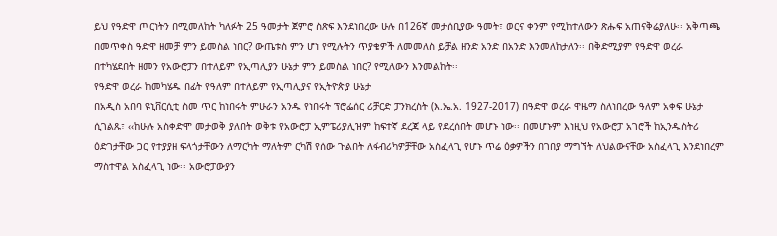ይህ የዓድዋ ጦርነትን በሚመለከት ካለፉት 25 ዓመታት ጀምሮ ስጽፍ እንደነበረው ሁሉ በ126ኛ መታሰቢያው ዓመት፣ ወርና ቀንም የሚከተለውን ጽሑፍ አጠናቅሬያለሁ፡፡ አቅጣጫ በመጥቀስ ዓድዋ ዘመቻ ምን ይመስል ነበር? ውጤቱስ ምን ሆነ የሚሉትን ጥያቄዎች ለመመለስ ይቻል ዘንድ አንድ በአንድ እንመለከታለን፡፡ በቅድሚያም የዓድዋ ወረራ በተካሄደበት ዘመን የአውሮፓን በተለይም የኢጣሊያን ሁኔታ ምን ይመስል ነበር? የሚለውን እንመልከት፡፡
የዓድዋ ወረራ ከመካሄዱ በፊት የዓለም በተለይም የኢጣሊያና የኢትዮጵያ ሁኔታ
በአዲስ አበባ ዩኒቨርሲቲ ስመ ጥር ከነበሩት ምሁራን አንዱ የነበሩት ፕሮፌሰር ሪቻርድ ፓንክረስት (እ.ኤ.አ. 1927-2017) በዓድዋ ወረራ ዋዜማ ስለነበረው ዓለም አቀፍ ሁኔታ ሲገልጹ፣ ‹‹ከሁሉ አስቀድሞ መታወቅ ያለበት ወቅቱ የአውሮፓ ኢምፔሪያሊዝም ከፍተኛ ደረጃ ላይ የደረሰበት መሆኑ ነው፡፡ በመሆኑም እነዚህ የአውሮፓ አገሮች ከኢንዱስትሪ ዕድገታቸው ጋር የተያያዘ ፍላጎታቸውን ለማርካት ማለትም ርካሽ የሰው ጉልበት ለፋብሪካዎቻቸው አስፈላጊ የሆኑ ጥሬ ዕቃዎችን በገበያ ማግኘት ለህልውናቸው አስፈላጊ እንደነበረም ማስተዋል አስፈላጊ ነው፡፡ አውሮፓውያን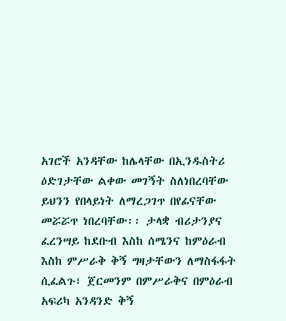አገሮች አንዳቸው ከሌላቸው በኢንዱስትሪ ዕድገታቸው ልቀው መገኝት ስለነበረባቸው ይህንን የበላይነት ለማረጋገጥ በየፊናቸው መሯሯጥ ነበረባቸው፡፡ ታላቋ ብሪታንያና ፈረንሣይ ከደቡብ እስከ ሰሜንና ከምዕራብ እስከ ምሥራቅ ቅኝ ግዛታቸውን ለማስፋፋት ሲፈልጉ፣ ጀርመንም በምሥራቅና በምዕራብ አፍሪካ አንዳንድ ቅኝ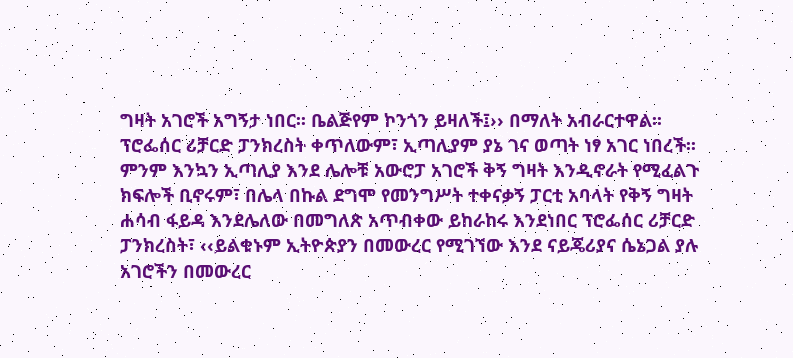ግዛት አገሮች አግኝታ ነበር፡፡ ቤልጅየም ኮንጎን ይዛለች፤›› በማለት አብራርተዋል፡፡
ፕሮፌሰር ሪቻርድ ፓንክረስት ቀጥለውም፣ ኢጣሊያም ያኔ ገና ወጣት ነፃ አገር ነበረች፡፡ ምንም እንኳን ኢጣሊያ እንደ ሌሎቹ አውሮፓ አገሮች ቅኝ ግዛት እንዲኖራት የሚፈልጉ ክፍሎች ቢኖሩም፣ በሌላ በኩል ደግሞ የመንግሥት ተቀናቃኝ ፓርቲ አባላት የቅኝ ግዛት ሐሳብ ፋይዳ እንደሌለው በመግለጽ አጥብቀው ይከራከሩ እንደነበር ፕሮፌሰር ሪቻርድ ፓንክረስት፣ ‹‹ይልቁኑም ኢትዮጵያን በመውረር የሚገኘው እንደ ናይጄሪያና ሴኔጋል ያሉ አገሮችን በመውረር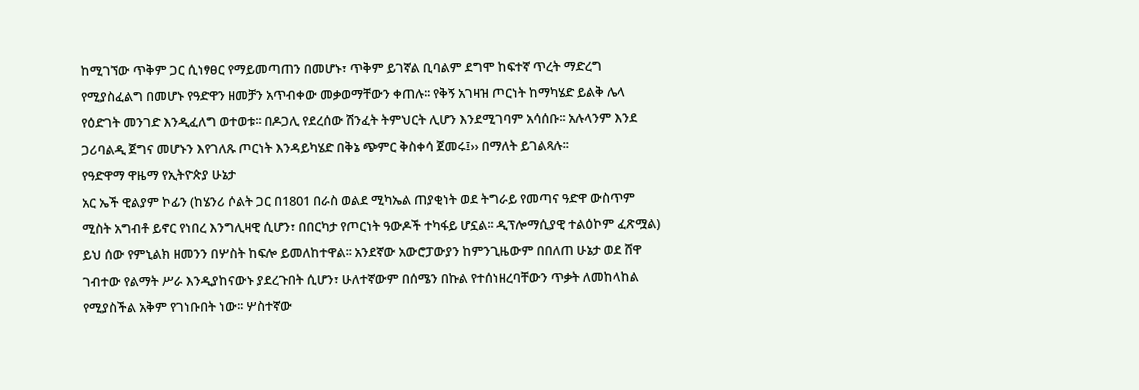ከሚገኘው ጥቅም ጋር ሲነፃፀር የማይመጣጠን በመሆኑ፣ ጥቅም ይገኛል ቢባልም ደግሞ ከፍተኛ ጥረት ማድረግ የሚያስፈልግ በመሆኑ የዓድዋን ዘመቻን አጥብቀው መቃወማቸውን ቀጠሉ፡፡ የቅኝ አገዛዝ ጦርነት ከማካሄድ ይልቅ ሌላ የዕድገት መንገድ እንዲፈለግ ወተወቱ፡፡ በዶጋሊ የደረሰው ሽንፈት ትምህርት ሊሆን እንደሚገባም አሳሰቡ፡፡ አሉላንም እንደ ጋሪባልዲ ጀግና መሆኑን እየገለጹ ጦርነት እንዳይካሄድ በቅኔ ጭምር ቅስቀሳ ጀመሩ፤›› በማለት ይገልጻሉ፡፡
የዓድዋማ ዋዜማ የኢትዮጵያ ሁኔታ
አር ኤች ዊልያም ኮፊን (ከሄንሪ ሶልት ጋር በ1801 በራስ ወልደ ሚካኤል ጠያቂነት ወደ ትግራይ የመጣና ዓድዋ ውስጥም ሚስት አግብቶ ይኖር የነበረ እንግሊዛዊ ሲሆን፣ በበርካታ የጦርነት ዓውዶች ተካፋይ ሆኗል፡፡ ዲፕሎማሲያዊ ተልዕኮም ፈጽሟል) ይህ ሰው የምኒልክ ዘመንን በሦስት ከፍሎ ይመለከተዋል፡፡ አንደኛው አውሮፓውያን ከምንጊዜውም በበለጠ ሁኔታ ወደ ሸዋ ገብተው የልማት ሥራ እንዲያከናውኑ ያደረጉበት ሲሆን፣ ሁለተኛውም በሰሜን በኩል የተሰነዘረባቸውን ጥቃት ለመከላከል የሚያስችል አቅም የገነቡበት ነው፡፡ ሦስተኛው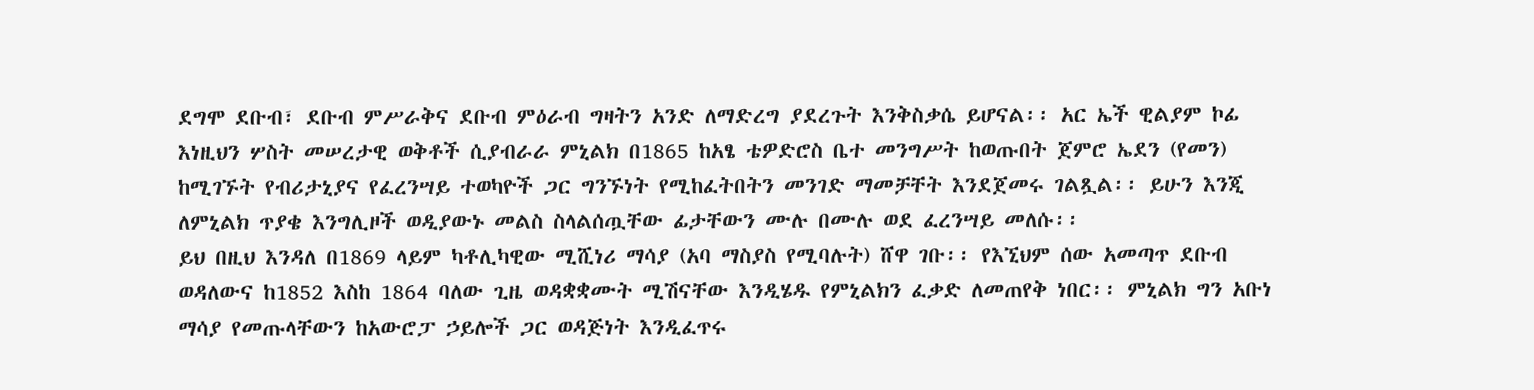ደግሞ ደቡብ፣ ደቡብ ምሥራቅና ደቡብ ምዕራብ ግዛትን አንድ ለማድረግ ያደረጉት እንቅስቃሴ ይሆናል፡፡ አር ኤች ዊልያም ኮፊ እነዚህን ሦስት መሠረታዊ ወቅቶች ሲያብራራ ምኒልክ በ1865 ከአፄ ቴዎድሮስ ቤተ መንግሥት ከወጡበት ጀምሮ ኤደን (የመን) ከሚገኙት የብሪታኒያና የፈረንሣይ ተወካዮች ጋር ግንኙነት የሚከፈትበትን መንገድ ማመቻቸት እንደጀመሩ ገልጿል፡፡ ይሁን እንጂ ለምኒልክ ጥያቄ እንግሊዞች ወዲያውኑ መልስ ስላልሰጧቸው ፊታቸውን ሙሉ በሙሉ ወደ ፈረንሣይ መለሱ፡፡
ይህ በዚህ እንዳለ በ1869 ላይም ካቶሊካዊው ሚሺነሪ ማሳያ (አባ ማስያስ የሚባሉት) ሸዋ ገቡ፡፡ የእኚህም ሰው አመጣጥ ደቡብ ወዳለውና ከ1852 እስከ 1864 ባለው ጊዜ ወዳቋቋሙት ሚሽናቸው እንዲሄዱ የምኒልክን ፈቃድ ለመጠየቅ ነበር፡፡ ምኒልክ ግን አቡነ ማሳያ የመጡላቸውን ከአውሮፓ ኃይሎች ጋር ወዳጅነት እንዲፈጥሩ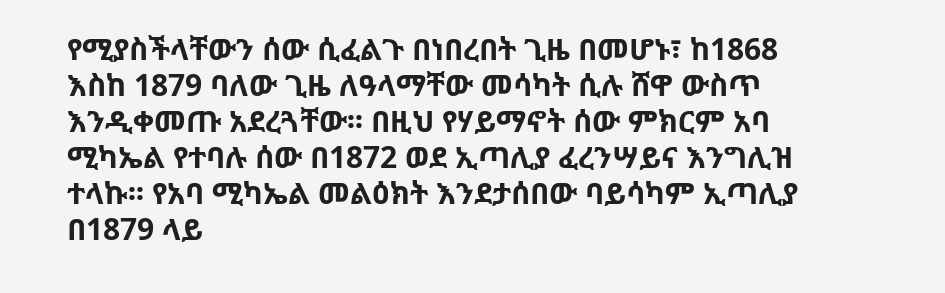የሚያስችላቸውን ሰው ሲፈልጉ በነበረበት ጊዜ በመሆኑ፣ ከ1868 እስከ 1879 ባለው ጊዜ ለዓላማቸው መሳካት ሲሉ ሸዋ ውስጥ እንዲቀመጡ አደረጓቸው፡፡ በዚህ የሃይማኖት ሰው ምክርም አባ ሚካኤል የተባሉ ሰው በ1872 ወደ ኢጣሊያ ፈረንሣይና እንግሊዝ ተላኩ፡፡ የአባ ሚካኤል መልዕክት እንደታሰበው ባይሳካም ኢጣሊያ በ1879 ላይ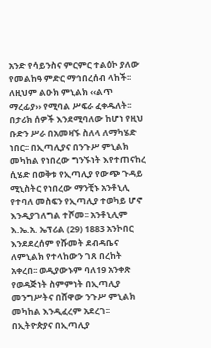አንድ የሳይንስና ምርምር ተልዕኮ ያለው የመልከዓ ምድር ማኅበረሰብ ላከች፡፡ ለዚህም ልዑክ ምኒልክ ‹‹ልጥ ማረፊያ›› የሚባል ሥፍራ ፈቀዱለት፡፡ በታሪክ ሰዎች እንደሚባለው ከሆነ የዚህ ቡድን ሥራ በአመዛኙ ስለላ ለማካሄድ ነበር፡፡ በኢጣሊያና በንጉሥ ምኒልክ መካከል የነበረው ግንኙነት እየተጠናከረ ሲሄድ በወቅቱ የኢጣሊያ የውጭ ጉዳይ ሚኒስትር የነበረው ማንቺኑ አንቶኒሊ የተባለ መስፍን የኢጣሊያ ተወካይ ሆኖ እንዲያገለግል ተሾመ፡፡ አንቶኒሊም እ.ኤ.አ. ኤፕሪል (29) 1883 አንኮበር እንደደረሰም የሹመት ደብዳቤና ለምኒልክ የተላከውን ገጸ በረከት አቀረበ፡፡ ወዲያውኑም ባለ19 አንቀጽ የወዳጅነት ስምምነት በኢጣሊያ መንግሥትና በሸዋው ንጉሥ ምኒልክ መካከል እንዲፈረም አደረገ፡፡
በኢትዮጵያና በኢጣሊያ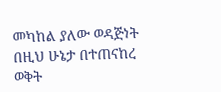መካከል ያለው ወዳጅነት በዚህ ሁኔታ በተጠናከረ ወቅት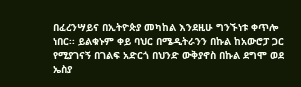በፈረንሣይና በኢትዮጵያ መካከል እንደዚሁ ግንኙነቱ ቀጥሎ ነበር፡፡ ይልቁኑም ቀይ ባህር በሜዲትራንን በኩል ከአውሮፓ ጋር የሚያገናኝ በገልፍ አድርጎ በህንድ ውቅያኖስ በኩል ደግሞ ወደ ኤስያ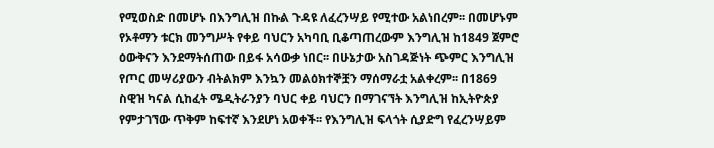የሚወስድ በመሆኑ በእንግሊዝ በኩል ጉዳዩ ለፈረንሣይ የሚተው አልነበረም፡፡ በመሆኑም የኦቶማን ቱርክ መንግሥት የቀይ ባህርን አካባቢ ቢቆጣጠረውም እንግሊዝ ከ1849 ጀምሮ ዕውቅናን እንደማትሰጠው በይፋ አሳውቃ ነበር፡፡ በሁኔታው አስገዳጅነት ጭምር እንግሊዝ የጦር መሣሪያውን ብትልክም እንኳን መልዕክተኞቿን ማሰማራቷ አልቀረም፡፡ በ1869 ስዊዝ ካናል ሲከፈት ሜዲትራንያን ባህር ቀይ ባህርን በማገናኘት እንግሊዝ ከኢትዮጵያ የምታገኘው ጥቅም ከፍተኛ እንደሆነ አወቀች፡፡ የእንግሊዝ ፍላጎት ሲያድግ የፈረንሣይም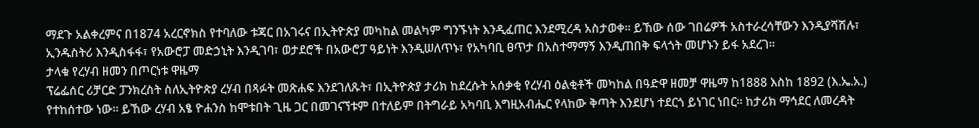ማደጉ አልቀረምና በ1874 አረርኖክስ የተባለው ቱጃር በአገሩና በኢትዮጵያ መካከል መልካም ግንኙነት እንዲፈጠር እንደሚረዳ አስታወቀ፡፡ ይኸው ሰው ገበሬዎች አስተራረሳቸውን እንዲያሻሽሉ፣ ኢንዱስትሪ እንዲስፋፋ፣ የአውሮፓ መድኃኒት እንዲገባ፣ ወታደሮች በአውሮፓ ዓይነት እንዲሠለጥኑ፣ የአካባቢ ፀጥታ በአስተማማኝ እንዲጠበቅ ፍላጎት መሆኑን ይፋ አደረገ፡፡
ታላቁ የረሃብ ዘመን በጦርነቱ ዋዜማ
ፕሬፌሰር ሪቻርድ ፓንክረስት ስለኢትዮጵያ ረሃብ በጻፉት መጽሐፍ እንደገለጹት፣ በኢትዮጵያ ታሪክ ከደረሱት አሰቃቂ የረሃብ ዕልቂቶች መካከል በዓድዋ ዘመቻ ዋዜማ ከ1888 እስከ 1892 (እ.ኤ.አ.) የተከሰተው ነው፡፡ ይኸው ረሃብ አፄ ዮሐንስ ከሞቱበት ጊዜ ጋር በመገናኘቱም በተለይም በትግራይ አካባቢ እግዚአብሔር የላከው ቅጣት እንደሆነ ተደርጎ ይነገር ነበር፡፡ ከታሪክ ማኅደር ለመረዳት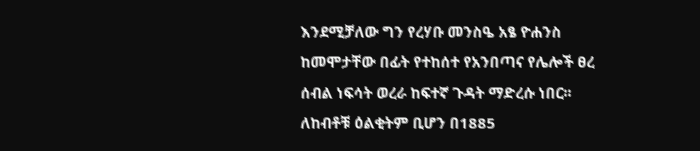እንደሚቻለው ግን የረሃቡ መንስዔ አፄ ዮሐንስ ከመሞታቸው በፊት የተከሰተ የአንበጣና የሌሎች ፀረ ሰብል ነፍሳት ወረራ ከፍተኛ ጉዳት ማድረሱ ነበር፡፡ ለከብቶቹ ዕልቂትም ቢሆን በ1885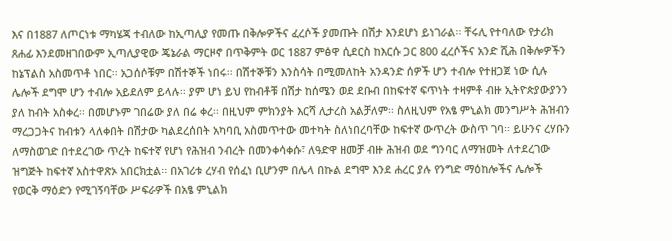እና በ1887 ለጦርነቱ ማካሄጃ ተብለው ከኢጣሊያ የመጡ በቅሎዎችና ፈረሶች ያመጡት በሽታ እንደሆነ ይነገራል፡፡ ቸሩሊ የተባለው የታሪክ ጸሐፊ እንደመዘገበውም ኢጣሊያዊው ጄኔራል ማርዞኖ በጥቅምት ወር 1887 ምፅዋ ሲደርስ ከእርሱ ጋር 800 ፈረሶችና አንድ ሺሕ በቅሎዎችን ከኔፕልስ አስመጥቶ ነበር፡፡ አጋሰሶቹም በሽተኞች ነበሩ፡፡ በሽተኞቹን እንስሳት በሚመለከት አንዳንድ ሰዎች ሆን ተብሎ የተዘጋጀ ነው ሲሉ ሌሎች ደግሞ ሆን ተብሎ አይደለም ይላሉ፡፡ ያም ሆነ ይህ የከብቶቹ በሽታ ከሰሜን ወደ ደቡብ በከፍተኛ ፍጥነት ተዛምቶ ብዙ ኢትዮጵያውያንን ያለ ከብት አስቀረ፡፡ በመሆኑም ገበሬው ያለ በሬ ቀረ፡፡ በዚህም ምክንያት እርሻ ሊታረስ አልቻለም፡፡ ስለዚህም የአፄ ምኒልክ መንግሥት ሕዝብን ማረጋጋትና ከብቱን ላለቀበት በሽታው ካልደረሰበት አካባቢ አስመጥተው መተካት ስለነበረባቸው ከፍተኛ ውጥረት ውስጥ ገባ፡፡ ይሁንና ረሃቡን ለማስወገድ በተደረገው ጥረት ከፍተኛ የሆነ የሕዝብ ንብረት በመንቀሳቀሱ፣ ለዓድዋ ዘመቻ ብዙ ሕዝብ ወደ ግንባር ለማዝመት ለተደረገው ዝግጅት ከፍተኛ አስተዋጽኦ አበርክቷል፡፡ በአገሪቱ ረሃብ የሰፈነ ቢሆንም በሌላ በኩል ደግሞ እንደ ሐረር ያሉ የንግድ ማዕከሎችና ሌሎች የወርቅ ማዕድን የሚገኝባቸው ሥፍራዎች በአፄ ምኒልክ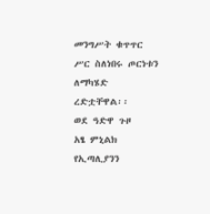መንግሥት ቁጥጥር ሥር ስለነበሩ ጦርነቱን ለማካሄድ ረድቷቸዋል፡፡
ወደ ዓድዋ ጉዞ
አፄ ምኒልክ የኢጣሊያንን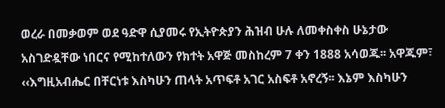ወረራ በመቃወም ወደ ዓድዋ ሲያመሩ የኢትዮጵያን ሕዝብ ሁሉ ለመቀስቀስ ሁኔታው አስገድዷቸው ነበርና የሚከተለውን የክተት አዋጅ መስከረም 7 ቀን 1888 አሳወጁ፡፡ አዋጁም፣ ‹‹እግዚአብሔር በቸርነቱ እስካሁን ጠላት አጥፍቶ አገር አስፍቶ አኖረኝ፡፡ እኔም እስካሁን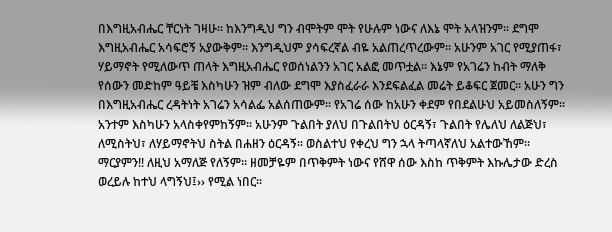በእግዚአብሔር ቸርነት ገዛሁ፡፡ ከእንግዲህ ግን ብሞትም ሞት የሁሉም ነውና ለእኔ ሞት አላዝንም፡፡ ደግሞ እግዚአብሔር አሳፍሮኝ አያውቅም፡፡ እንግዲህም ያሳፍረኛል ብዬ አልጠረጥረውም፡፡ አሁንም አገር የሚያጠፋ፣ ሃይማኖት የሚለውጥ ጠላት እግዚአብሔር የወሰነልንን አገር አልፎ መጥቷል፡፡ እኔም የአገሬን ከብት ማለቅ የሰውን መድከም ዓይቼ እስካሁን ዝም ብለው ደግሞ እያስፈራራ እንደፍልፈል መሬት ይቆፍር ጀመር፡፡ አሁን ግን በእግዚአብሔር ረዳትነት አገሬን አሳልፌ አልሰጠውም፡፡ የአገሬ ሰው ከአሁን ቀደም የበደልሁህ አይመስለኝም፡፡ አንተም እስካሁን አላስቀየምከኝም፡፡ አሁንም ጉልበት ያለህ በጉልበትህ ዕርዳኝ፣ ጉልበት የሌለህ ለልጅህ፣ ለሚስትህ፣ ለሃይማኖትህ ስትል በሐዘን ዕርዳኝ፡፡ ወስልተህ የቀረህ ግን ኋላ ትጣላኛለህ አልተውኸም፡፡ ማርያምን!! ለዚህ አማለጅ የለኝም፡፡ ዘመቻዬም በጥቅምት ነውና የሸዋ ሰው እስከ ጥቅምት እኩሌታው ድረስ ወረይሉ ከተህ ላግኝህ፤›› የሚል ነበር፡፡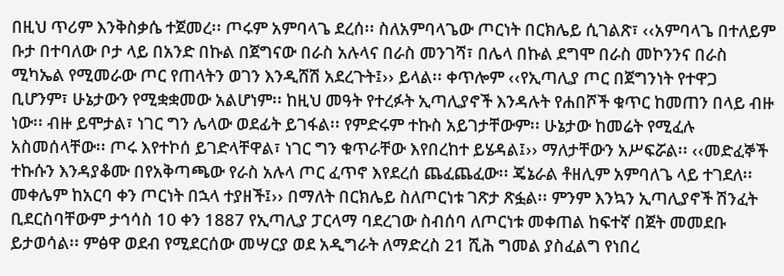በዚህ ጥሪም እንቅስቃሴ ተጀመረ፡፡ ጦሩም አምባላጌ ደረሰ፡፡ ስለአምባላጌው ጦርነት በርክሌይ ሲገልጽ፣ ‹‹አምባላጌ በተለይም ቡታ በተባለው ቦታ ላይ በአንድ በኩል በጀግናው በራስ አሉላና በራስ መንገሻ፣ በሌላ በኩል ደግሞ በራስ መኮንንና በራስ ሚካኤል የሚመራው ጦር የጠላትን ወገን እንዲሸሽ አደረጉት፤›› ይላል፡፡ ቀጥሎም ‹‹የኢጣሊያ ጦር በጀግንነት የተዋጋ ቢሆንም፣ ሁኔታውን የሚቋቋመው አልሆነም፡፡ ከዚህ መዓት የተረፉት ኢጣሊያኖች እንዳሉት የሐበሾች ቁጥር ከመጠን በላይ ብዙ ነው፡፡ ብዙ ይሞታል፣ ነገር ግን ሌላው ወደፊት ይገፋል፡፡ የምድሩም ተኩስ አይገታቸውም፡፡ ሁኔታው ከመሬት የሚፈሉ አስመሰላቸው፡፡ ጦሩ እየተኮሰ ይገድላቸዋል፣ ነገር ግን ቁጥራቸው እየበረከተ ይሄዳል፤›› ማለታቸውን አሥፍሯል፡፡ ‹‹መድፈኞች ተኩሱን እንዳያቆሙ በየአቅጣጫው የራስ አሉላ ጦር ፈጥኖ እየደረሰ ጨፈጨፈው፡፡ ጄኔራል ቶዘሊም አምባለጌ ላይ ተገደለ፡፡ መቀሌም ከአርባ ቀን ጦርነት በኋላ ተያዘች፤›› በማለት በርክሌይ ስለጦርነቱ ገጽታ ጽፏል፡፡ ምንም እንኳን ኢጣሊያኖች ሽንፈት ቢደርስባቸውም ታኅሳስ 10 ቀን 1887 የኢጣሊያ ፓርላማ ባደረገው ስብሰባ ለጦርነቱ መቀጠል ከፍተኛ በጀት መመደቡ ይታወሳል፡፡ ምፅዋ ወደብ የሚደርሰው መሣርያ ወደ አዲግራት ለማድረስ 21 ሺሕ ግመል ያስፈልግ የነበረ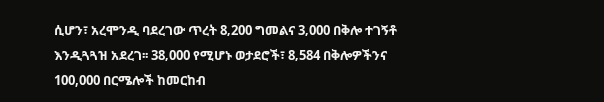ሲሆን፣ አረሞንዲ ባደረገው ጥረት 8‚200 ግመልና 3‚000 በቅሎ ተገኝቶ እንዲጓጓዝ አደረገ፡፡ 38‚000 የሚሆኑ ወታደሮች፣ 8‚584 በቅሎዎችንና 100,000 በርሜሎች ከመርከብ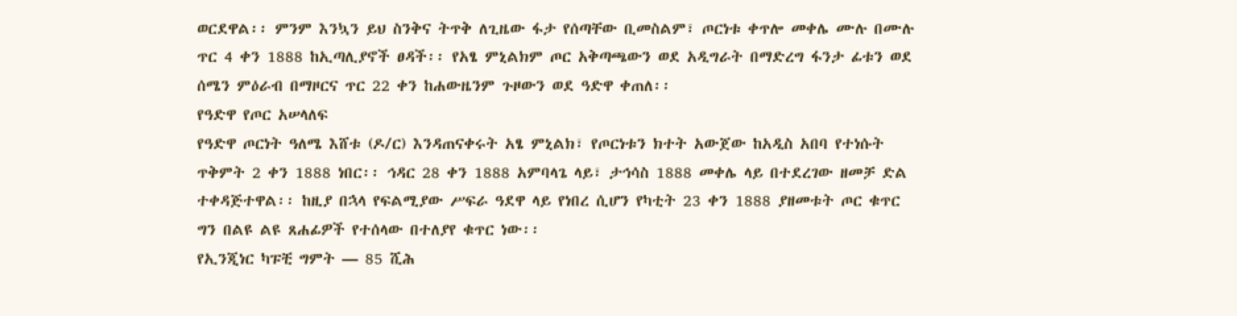ወርደዋል፡፡ ምንም እንኳን ይህ ስንቅና ትጥቅ ለጊዜው ፋታ የሰጣቸው ቢመስልም፣ ጦርነቱ ቀጥሎ መቀሌ ሙሉ በሙሉ ጥር 4 ቀን 1888 ከኢጣሊያኖች ፀዳች፡፡ የአፄ ምኒልክም ጦር አቅጣጫውን ወደ አዲግራት በማድረግ ፋንታ ፊቱን ወደ ሰሜን ምዕራብ በማዞርና ጥር 22 ቀን ከሐውዜንም ጉዞውን ወደ ዓድዋ ቀጠለ፡፡
የዓድዋ የጦር አሠላለፍ
የዓድዋ ጦርነት ዓለሜ እሸቱ (ዶ/ር) እንዳጠናቀሩት አፄ ምኒልክ፣ የጦርነቱን ክተት አውጀው ከአዲስ አበባ የተነሱት ጥቅምት 2 ቀን 1888 ነበር፡፡ ኅዳር 28 ቀን 1888 አምባላጌ ላይ፣ ታኅሳስ 1888 መቀሌ ላይ በተደረገው ዘመቻ ድል ተቀዳጅተዋል፡፡ ከዚያ በኋላ የፍልሚያው ሥፍራ ዓደዋ ላይ የነበረ ሲሆን የካቲት 23 ቀን 1888 ያዘመቱት ጦር ቁጥር ግን በልዩ ልዩ ጸሐፊዎች የተሰላው በተለያየ ቁጥር ነው፡፡
የኢንጂነር ካፑቺ ግምት — 85 ሺሕ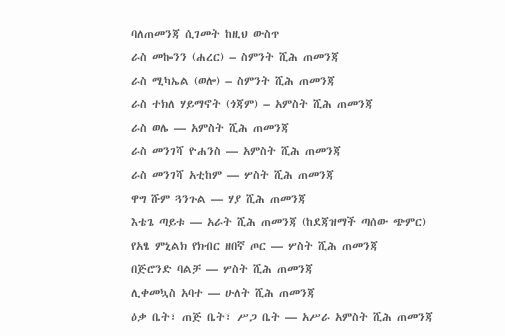ባለጠመንጃ ሲገመት ከዚህ ውስጥ
ራስ መኰንን (ሐረር) – ስምንት ሺሕ ጠመንጃ
ራስ ሚካኤል (ወሎ) – ስምንት ሺሕ ጠመንጃ
ራስ ተክለ ሃይማኖት (ጎጃም) – አምስት ሺሕ ጠመንጃ
ራስ ወሌ — አምስት ሺሕ ጠመንጃ
ራስ መንገሻ ዮሐንስ — አምስት ሺሕ ጠመንጃ
ራስ መንገሻ አቲከም — ሦስት ሺሕ ጠመንጃ
ዋግ ሹም ጓንጉል — ሃያ ሺሕ ጠመንጃ
እቴጌ ጣይቱ — አራት ሺሕ ጠመንጃ (ከደጃዝማች ጣሰው ጭምር)
የአፄ ምኒልክ የክብር ዘበኛ ጦር — ሦስት ሺሕ ጠመንጃ
በጅሮንድ ባልቻ — ሦስት ሺሕ ጠመንጃ
ሊቀመኳስ አባተ — ሁለት ሺሕ ጠመንጃ
ዕቃ ቤት፣ ጠጅ ቤት፣ ሥጋ ቤት — አሥራ አምስት ሺሕ ጠመንጃ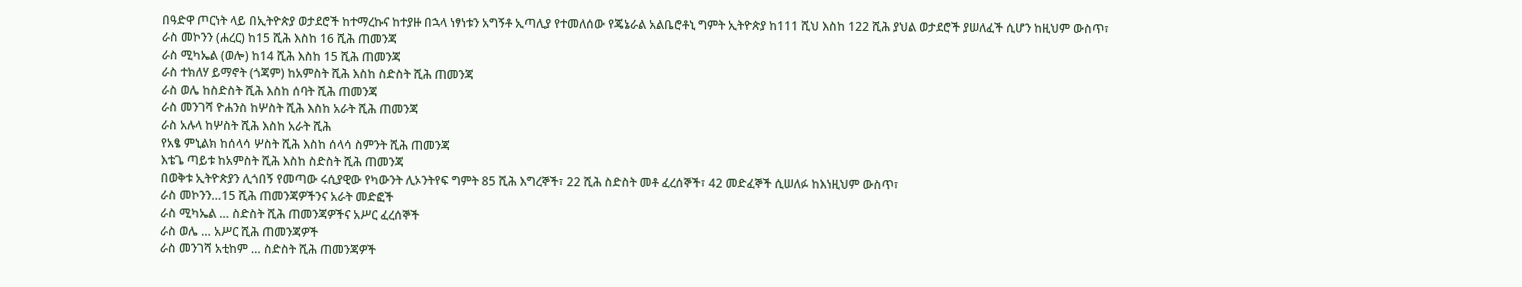በዓድዋ ጦርነት ላይ በኢትዮጵያ ወታደሮች ከተማረኩና ከተያዙ በኋላ ነፃነቱን አግኝቶ ኢጣሊያ የተመለሰው የጄኔራል አልቤሮቶኒ ግምት ኢትዮጵያ ከ111 ሺህ እስከ 122 ሺሕ ያህል ወታደሮች ያሠለፈች ሲሆን ከዚህም ውስጥ፣
ራስ መኮንን (ሐረር) ከ15 ሺሕ እስከ 16 ሺሕ ጠመንጃ
ራስ ሚካኤል (ወሎ) ከ14 ሺሕ እስከ 15 ሺሕ ጠመንጃ
ራስ ተክለሃ ይማኖት (ጎጃም) ከአምስት ሺሕ እስከ ስድስት ሺሕ ጠመንጃ
ራስ ወሌ ከስድስት ሺሕ እስከ ሰባት ሺሕ ጠመንጃ
ራስ መንገሻ ዮሐንስ ከሦስት ሺሕ እስከ አራት ሺሕ ጠመንጃ
ራስ አሉላ ከሦስት ሺሕ እስከ አራት ሺሕ
የአፄ ምኒልክ ከሰላሳ ሦስት ሺሕ እስከ ሰላሳ ስምንት ሺሕ ጠመንጃ
እቴጌ ጣይቱ ከአምስት ሺሕ እስከ ስድስት ሺሕ ጠመንጃ
በወቅቱ ኢትዮጵያን ሊጎበኝ የመጣው ሩሲያዊው የካውንት ሊኦንትየፍ ግምት 85 ሺሕ እግረኞች፣ 22 ሺሕ ስድስት መቶ ፈረሰኞች፣ 42 መድፈኞች ሲሠለፉ ከእነዚህም ውስጥ፣
ራስ መኮንን…15 ሺሕ ጠመንጃዎችንና አራት መድፎች
ራስ ሚካኤል … ስድስት ሺሕ ጠመንጃዎችና አሥር ፈረሰኞች
ራስ ወሌ … አሥር ሺሕ ጠመንጃዎች
ራስ መንገሻ አቲከም … ስድስት ሺሕ ጠመንጃዎች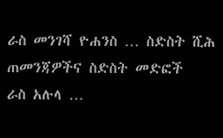ራስ መንገሻ ዮሐንስ … ስድስት ሺሕ ጠመንጃዎችና ስድስት መድፎች
ራስ አሉላ …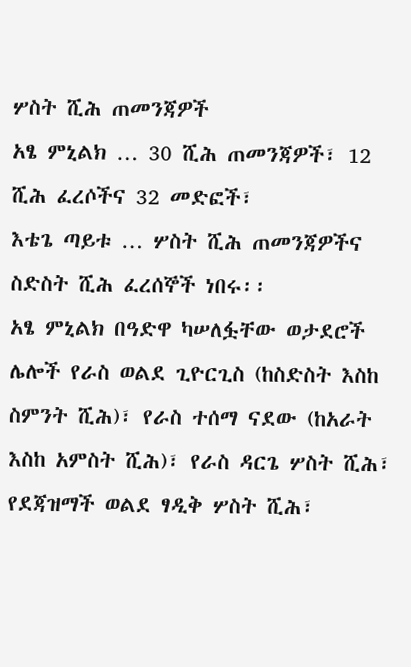ሦስት ሺሕ ጠመንጃዎች
አፄ ምኒልክ … 30 ሺሕ ጠመንጃዎች፣ 12 ሺሕ ፈረሶችና 32 መድፎች፣
እቴጌ ጣይቱ … ሦስት ሺሕ ጠመንጃዎችና ስድስት ሺሕ ፈረሰኞች ነበሩ፡፡
አፄ ምኒልክ በዓድዋ ካሠለፏቸው ወታደሮች ሌሎች የራስ ወልደ ጊዮርጊስ (ከስድስት እስከ ስምንት ሺሕ)፣ የራስ ተሰማ ናደው (ከአራት እስከ አምስት ሺሕ)፣ የራስ ዳርጌ ሦስት ሺሕ፣ የደጃዝማች ወልደ ፃዲቅ ሦስት ሺሕ፣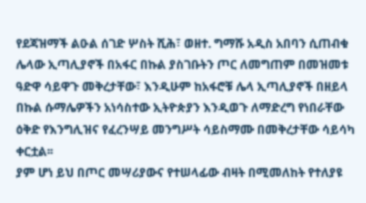የደጃዝማች ልዑል ሰገድ ሦስት ሺሕ፣ ወዘተ. ግማሹ አዲስ አበባን ሲጠብቁ ሌላው ኢጣሊያኖች በአፋር በኩል ያስገቡትን ጦር ለመግጠም በመዝመቱ ዓድዋ ሳይዋጉ መቅረታቸው፣ እንዲሁም ከአፋሮቹ ሌላ ኢጣሊያኖች በዘይላ በኩል ሱማሌዎችን አነሳስተው ኢትዮጵያን እንዲወጉ ለማድረግ የነበራቸው ዕቅድ የእንግሊዝና የፈረንሣይ መንግሥት ሳይስማሙ በመቅረታቸው ሳይሳካ ቀርቷል፡፡
ያም ሆነ ይህ በጦር መሣሪያውና የተሠላፊው ብዛት በሚመለከት የተለያዩ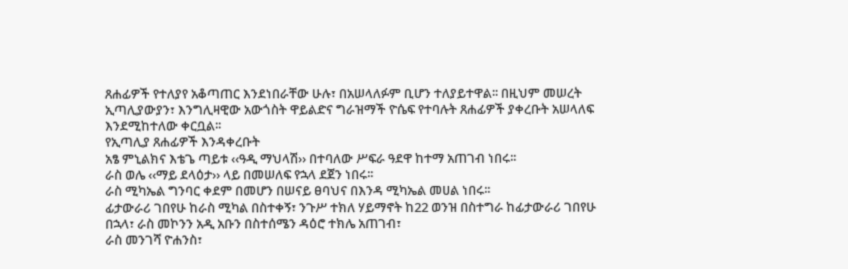ጸሐፊዎች የተለያየ አቆጣጠር እንደነበራቸው ሁሉ፣ በአሠላለፉም ቢሆን ተለያይተዋል፡፡ በዚህም መሠረት ኢጣሊያውያን፣ እንግሊዛዊው አውጎስት ዋይልድና ግራዝማች ዮሴፍ የተባሉት ጸሐፊዎች ያቀረቡት አሠላለፍ እንደሚከተለው ቀርቧል፡፡
የኢጣሊያ ጸሐፊዎች እንዳቀረቡት
አፄ ምኒልክና እቴጌ ጣይቱ ‹‹ዓዲ ማህላሽ›› በተባለው ሥፍራ ዓደዋ ከተማ አጠገብ ነበሩ፡፡
ራስ ወሌ ‹‹ማይ ደላዕታ›› ላይ በመሠለፍ የኋላ ደጀን ነበሩ፡፡
ራስ ሚካኤል ግንባር ቀደም በመሆን በሠናይ ፀባህና በእንዳ ሚካኤል መሀል ነበሩ፡፡
ፊታውራሪ ገበየሁ ከራስ ሚካል በስተቀኝ፣ ንጉሥ ተክለ ሃይማኖት ከ22 ወንዝ በስተግራ ከፊታውራሪ ገበየሁ በኋላ፣ ራስ መኮንን አዲ አቡን በስተሰሜን ዳዕሮ ተክሌ አጠገብ፣
ራስ መንገሻ ዮሐንስ፣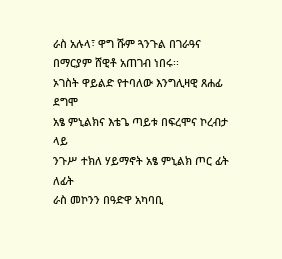ራስ አሉላ፣ ዋግ ሹም ጓንጉል በገራዓና በማርያም ሸዊቶ አጠገብ ነበሩ፡፡
ኦገስት ዋይልድ የተባለው እንግሊዛዊ ጸሐፊ ደግሞ
አፄ ምኒልክና እቴጌ ጣይቱ በፍረሞና ኮረብታ ላይ
ንጉሥ ተክለ ሃይማኖት አፄ ምኒልክ ጦር ፊት ለፊት
ራስ መኮንን በዓድዋ አካባቢ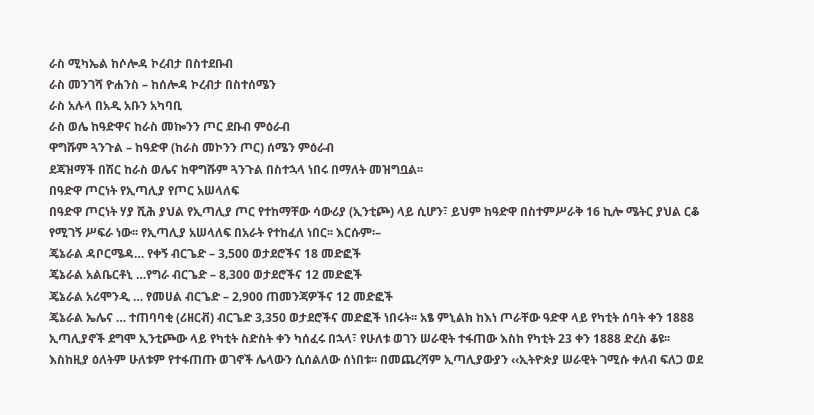ራስ ሚካኤል ከሶሎዳ ኮረብታ በስተደቡብ
ራስ መንገሻ ዮሐንስ – ከሰሎዳ ኮረብታ በስተሰሜን
ራስ አሉላ በአዲ አቡን አካባቢ
ራስ ወሌ ከዓድዋና ከራስ መኰንን ጦር ደቡብ ምዕራብ
ዋግሹም ጓንጉል – ከዓድዋ (ከራስ መኮንን ጦር) ሰሜን ምዕራብ
ደጃዝማች በሽር ከራስ ወሌና ከዋግሹም ጓንጉል በስተኋላ ነበሩ በማለት መዝግቧል፡፡
በዓድዋ ጦርነት የኢጣሊያ የጦር አሠላለፍ
በዓድዋ ጦርነት ሃያ ሺሕ ያህል የኢጣሊያ ጦር የተከማቸው ሳውሪያ (ኢንቲጮ) ላይ ሲሆን፣ ይህም ከዓድዋ በስተምሥራቅ 16 ኪሎ ሜትር ያህል ርቆ የሚገኝ ሥፍራ ነው፡፡ የኢጣሊያ አሠላለፍ በአራት የተከፈለ ነበር፡፡ እርሱም፡–
ጄኔራል ዳቦርሜዳ… የቀኝ ብርጌድ – 3‚500 ወታደሮችና 18 መድፎች
ጄኔራል አልቤርቶኒ …የግራ ብርጌድ – 8‚300 ወታደሮችና 12 መድፎች
ጄኔራል አሪሞንዲ … የመሀል ብርጌድ – 2‚900 ጠመንጃዎችና 12 መድፎች
ጄኔራል ኤሌና … ተጠባባቂ (ሪዘርቭ) ብርጌድ 3‚350 ወታደሮችና መድፎች ነበሩት፡፡ አፄ ምኒልክ ከእነ ጦራቸው ዓድዋ ላይ የካቲት ሰባት ቀን 1888 ኢጣሊያኖች ደግሞ ኢንቲጮው ላይ የካቲት ስድስት ቀን ካሰፈሩ በኋላ፣ የሁለቱ ወገን ሠራዊት ተፋጠው እስከ የካቲት 23 ቀን 1888 ድረስ ቆዩ፡፡ እስከዚያ ዕለትም ሁለቱም የተፋጠጡ ወገኖች ሌላውን ሲሰልለው ሰነበቱ፡፡ በመጨረሻም ኢጣሊያውያን ‹‹ኢትዮጵያ ሠራዊት ገሚሱ ቀለብ ፍለጋ ወደ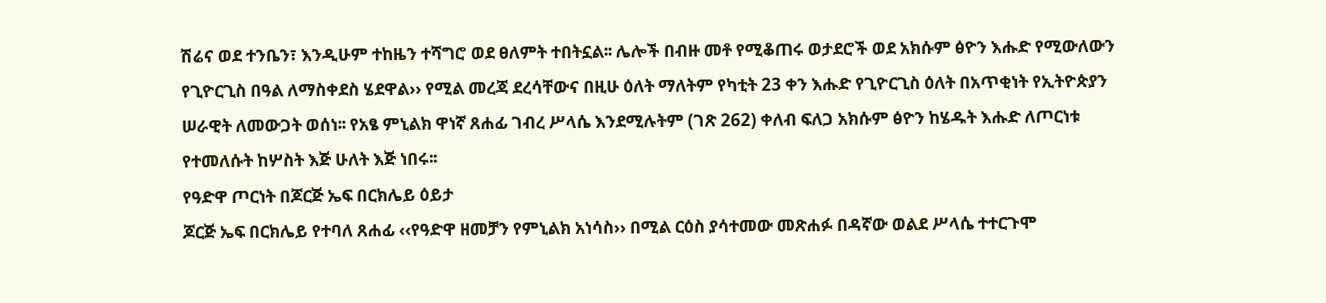ሽሬና ወደ ተንቤን፣ እንዲሁም ተከዜን ተሻግሮ ወደ ፀለምት ተበትኗል፡፡ ሌሎች በብዙ መቶ የሚቆጠሩ ወታደሮች ወደ አክሱም ፅዮን እሑድ የሚውለውን የጊዮርጊስ በዓል ለማስቀደስ ሄደዋል›› የሚል መረጃ ደረሳቸውና በዚሁ ዕለት ማለትም የካቲት 23 ቀን እሑድ የጊዮርጊስ ዕለት በአጥቂነት የኢትዮጵያን ሠራዊት ለመውጋት ወሰነ፡፡ የአፄ ምኒልክ ዋነኛ ጸሐፊ ገብረ ሥላሴ እንደሚሉትም (ገጽ 262) ቀለብ ፍለጋ አክሱም ፅዮን ከሄዱት እሑድ ለጦርነቱ የተመለሱት ከሦስት እጅ ሁለት እጅ ነበሩ፡፡
የዓድዋ ጦርነት በጆርጅ ኤፍ በርክሌይ ዕይታ
ጆርጅ ኤፍ በርክሌይ የተባለ ጸሐፊ ‹‹የዓድዋ ዘመቻን የምኒልክ አነሳስ›› በሚል ርዕስ ያሳተመው መጽሐፉ በዳኛው ወልደ ሥላሴ ተተርጉሞ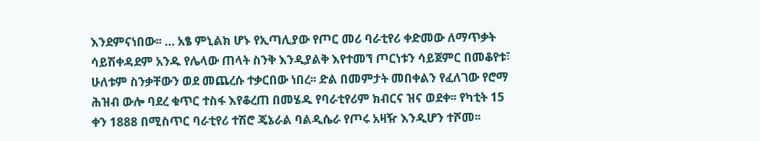እንደምናነበው፡፡ … አፄ ምኒልክ ሆኑ የኢጣሊያው የጦር መሪ ባራቲየሪ ቀድመው ለማጥቃት ሳይሽቀዳደም አንዱ የሌላው ጠላት ስንቅ እንዲያልቅ እየተመኘ ጦርነቱን ሳይጀምር በመቆየቱ፣ ሁለቱም ስንቃቸውን ወደ መጨረሱ ተቃርበው ነበረ፡፡ ድል በመምታት መበቀልን የፈለገው የሮማ ሕዝብ ውሎ ባደረ ቁጥር ተስፋ እየቆረጠ በመሄዱ የባራቲየሪም ክብርና ዝና ወደቀ፡፡ የካቲት 15 ቀን 1888 በሚስጥር ባራቲየሪ ተሽሮ ጄኔራል ባልዲሴራ የጦሩ አዛዥ እንዲሆን ተሾመ፡፡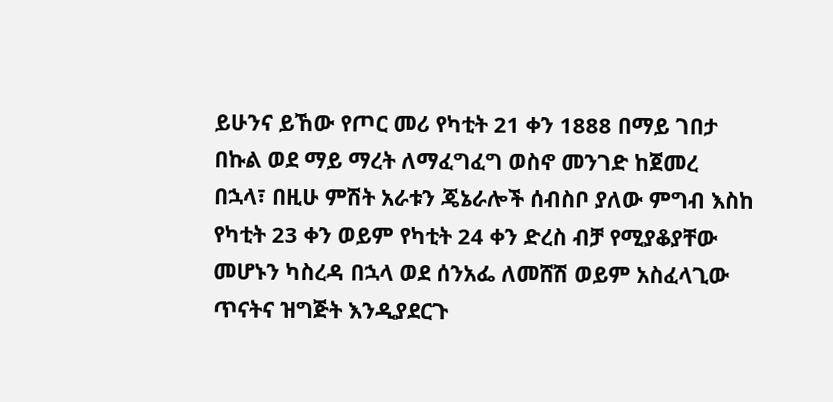ይሁንና ይኸው የጦር መሪ የካቲት 21 ቀን 1888 በማይ ገበታ በኩል ወደ ማይ ማረት ለማፈግፈግ ወስኖ መንገድ ከጀመረ በኋላ፣ በዚሁ ምሽት አራቱን ጄኔራሎች ሰብስቦ ያለው ምግብ እስከ የካቲት 23 ቀን ወይም የካቲት 24 ቀን ድረስ ብቻ የሚያቆያቸው መሆኑን ካስረዳ በኋላ ወደ ሰንአፌ ለመሸሽ ወይም አስፈላጊው ጥናትና ዝግጅት እንዲያደርጉ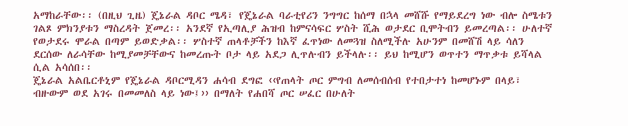አማከራቸው፡፡ (በዚህ ጊዜ) ጄኔራል ዳቦር ሜዳ፣ የጄኔራል ባራቲየሪን ንግግር ከሰማ በኋላ መሸሹ የማይደረግ ነው ብሎ ስሜቱን ገልጾ ምክንያቱን ማስረዳት ጀመረ፡፡ አንደኛ የኢጣሊያ ሕዝብ ከምናሳፍር ሦስት ሺሕ ወታደር ቢሞትብን ይመረጣል፡፡ ሁለተኛ የወታደሩ ሞራል በጣም ይወድቃል፡፡ ሦስተኛ ጠላቶቻችን ከእኛ ፈጥነው ለመጓዝ ስለሚችሉ አሁንም በመሸሽ ላይ ሳለን ደርሰው ለራሳቸው ከሚያመቻቸውና ከመረጡት ቦታ ላይ አደጋ ሊጥሉብን ይችላሉ፡፡ ይህ ከሚሆን ወጥተን ማጥቃቱ ይሻላል ሲል አሳሰበ፡፡
ጄኔራል አልቤርቶኒም የጄኔራል ዳቦርሚዳን ሐሳብ ደግፎ ‹‹የጠላት ጦር ምግብ ለመሰብሰብ የተበታተነ ከመሆኑም በላይ፣ ብዙውም ወደ አገሩ በመመለስ ላይ ነው፤›› በማለት የሐበሻ ጦር ሠፈር በሁለት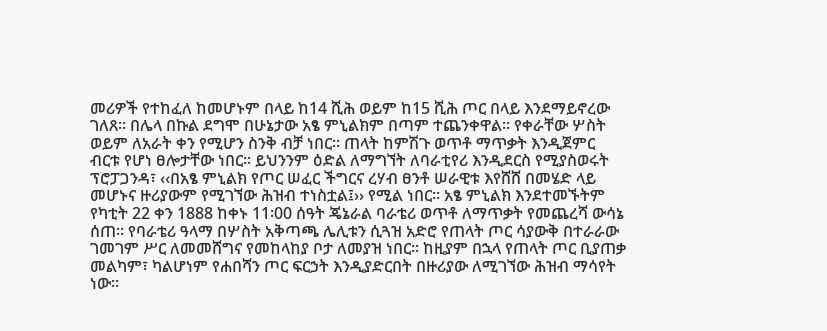መሪዎች የተከፈለ ከመሆኑም በላይ ከ14 ሺሕ ወይም ከ15 ሺሕ ጦር በላይ እንደማይኖረው ገለጸ፡፡ በሌላ በኩል ደግሞ በሁኔታው አፄ ምኒልክም በጣም ተጨንቀዋል፡፡ የቀራቸው ሦስት ወይም ለአራት ቀን የሚሆን ስንቅ ብቻ ነበር፡፡ ጠላት ከምሽጉ ወጥቶ ማጥቃት እንዲጀምር ብርቱ የሆነ ፀሎታቸው ነበር፡፡ ይህንንም ዕድል ለማግኘት ለባራቲየሪ እንዲደርስ የሚያስወሩት ፕሮፓጋንዳ፣ ‹‹በአፄ ምኒልክ የጦር ሠፈር ችግርና ረሃብ ፀንቶ ሠራዊቱ እየሸሸ በመሄድ ላይ መሆኑና ዙሪያውም የሚገኘው ሕዝብ ተነስቷል፤›› የሚል ነበር፡፡ አፄ ምኒልክ እንደተመኙትም የካቲት 22 ቀን 1888 ከቀኑ 11፡00 ሰዓት ጄኔራል ባራቴሪ ወጥቶ ለማጥቃት የመጨረሻ ውሳኔ ሰጠ፡፡ የባራቴሪ ዓላማ በሦስት አቅጣጫ ሌሊቱን ሲጓዝ አድሮ የጠላት ጦር ሳያውቅ በተራራው ገመገም ሥር ለመመሸግና የመከላከያ ቦታ ለመያዝ ነበር፡፡ ከዚያም በኋላ የጠላት ጦር ቢያጠቃ መልካም፣ ካልሆነም የሐበሻን ጦር ፍርኃት እንዲያድርበት በዙሪያው ለሚገኘው ሕዝብ ማሳየት ነው፡፡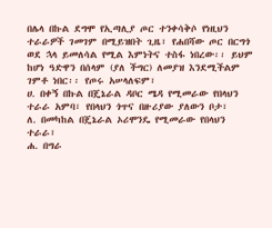በሌላ በኩል ደግሞ የኢጣሊያ ጦር ተንቀሳቅሶ የነዚህን ተራራዎች ገመገም በሚይዝበት ጊዜ፣ የሐበሻው ጦር በርግጎ ወደ ኋላ ይመለሳል የሚል እምነትና ተስፋ ነበረው፡፡ ይህም ከሆነ ዓድዋን በሰላም (ያለ ችግር) ለመያዝ እንደሚችልም ገምቶ ነበር፡፡ የጦሩ አሠላለፍም፣
ሀ. በቀኝ በኩል በጄኔራል ዳቦር ሜዳ የሚመራው የበላህን ተራራ አምባ፣ የበላህን ጎጥና በዙሪያው ያለውን ቦታ፣
ለ. በመካከል በጄኔራል ኦሪሞንዴ የሚመራው የበላህን ተራራ፣
ሐ. በግራ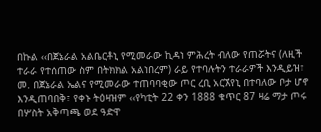በኩል ‹‹በጀኔራል አልቤርቶኒ የሚመራው ኪዳነ ምሕረት ብለው የጠሯትና (ለዚች ተራራ የተሰጠው ስም በትክክል አልነበረም) ራይ የተባሉትን ተራራዎች እንዲይዝ፣
መ. በጀኔራል ኤልና የሚመራው ተጠባባቂው ጦር ረቢ አርኧየኒ በተባለው ቦታ ሆኖ እንዲጠባበቅ፣ የቀኑ ትዕዛዝም ‹‹የካቲት 22 ቀን 1888 ቁጥር 87 ዛሬ ማታ ጦሩ በሦስት አቅጣጫ ወደ ዓድዋ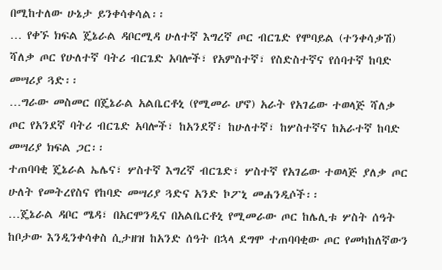በሚከተለው ሁኔታ ይንቀሳቀሳል፡፡
… የቀኙ ክፍል ጄኔራል ዳቦርሚዳ ሁለተኛ እግረኛ ጦር ብርጌድ የሞባይል (ተንቀሳቃሽ) ሻለቃ ጦር የሁለተኛ ባትሪ ብርጌድ አባሎች፣ የአምስተኛ፣ የስድስተኛና የሰባተኛ ከባድ መሣሪያ ጓድ፡፡
…ግራው መስመር በጄኔራል አልቤርቶኒ (የሚመራ ሆኖ) አራት የአገሬው ተወላጅ ሻለቃ ጦር የአንደኛ ባትሪ ብርጌድ አባሎች፣ ከአንደኛ፣ ከሁለተኛ፣ ከሦስተኛና ከአራተኛ ከባድ መሣሪያ ክፍል ጋር፡፡
ተጠባባቂ ጄኔራል ኤሌና፣ ሦስተኛ እግረኛ ብርጌድ፣ ሦስተኛ የአገሬው ተወላጅ ያለቃ ጦር ሁለት የመትረየስና የከባድ መሣሪያ ጓድና አንድ ኮፖኒ መሐንዲሶች፡፡
…ጄኔራል ዳቦር ሜዳ፣ በአርሞንዲና በአልቤርቶኒ የሚመራው ጦር ከሌሊቱ ሦስት ሰዓት ከቦታው እንዲንቀሳቀስ ሲታዘዝ ከአንድ ሰዓት በኋላ ደግሞ ተጠባባቂው ጦር የመካከለኛውን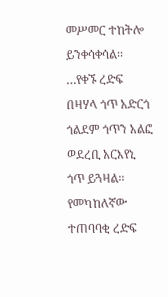መሥመር ተከትሎ ይንቀሳቀሳል፡፡
…የቀኙ ረድፍ በዛሃላ ጎጥ አድርጎ ጎልደም ጎጥን አልፎ ወደረቢ አርእየኒ ጎጥ ይጓዛል፡፡ የመካከለኛው ተጠባባቂ ረድፍ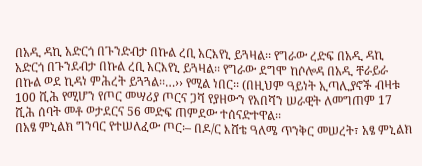በአዲ ዳኪ አድርጎ በጉንድብታ በኩል ረቢ አርእየኒ ይጓዛል፡፡ የግራው ረድፍ በአዲ ዳኪ አድርጎ በጉንደብታ በኩል ረቢ አርእየኒ ይጓዛል፡፡ የግራው ደግሞ ከሶሎዳ በአዲ ቸራይራ በኩል ወደ ኪዳነ ምሕረት ይጓጓል፡፡…›› የሚል ነበር፡፡ (በዚህም ዓይነት ኢጣሊያኖች ብዛቱ 100 ሺሕ የሚሆን የጦር መሣሪያ ጦርና ጋሻ የያዘውን የአበሻን ሠራዊት ለመግጠም 17 ሺሕ ሰባት መቶ ወታደርና 56 መድፍ ጠምደው ተሰናድተዋል፡፡
በአፄ ምኒልክ ግንባር የተሠለፈው ጦር፡– በዶ/ር እሸቴ ዓለሜ ጥንቅር መሠረት፣ አፄ ምኒልክ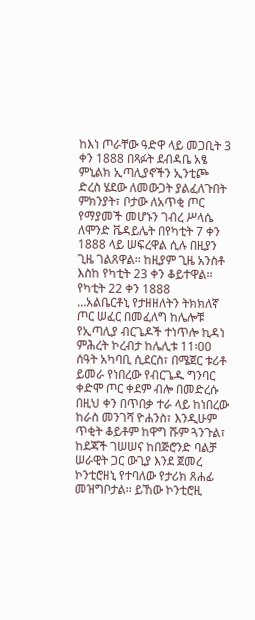ከእነ ጦራቸው ዓድዋ ላይ መጋቢት 3 ቀን 1888 በጻፉት ደብዳቤ አፄ ምኒልክ ኢጣሊያኖችን ኢንቲጮ ድረስ ሄደው ለመውጋት ያልፈለጉበት ምክንያት፣ ቦታው ለአጥቂ ጦር የማያመች መሆኑን ገብረ ሥላሴ ለሞንድ ቬዳይሌት በየካቲት 7 ቀን 1888 ላይ ሠፍረዋል ሲሉ በዚያን ጊዜ ገልጸዋል፡፡ ከዚያም ጊዜ አንስቶ እስከ የካቲት 23 ቀን ቆይተዋል፡፡
የካቲት 22 ቀን 1888
…አልቤርቶኒ የታዘዘለትን ትክክለኛ ጦር ሠፈር በመፈለግ ከሌሎቹ የኢጣሊያ ብርጌዶች ተነጥሎ ኪዳነ ምሕረት ኮረብታ ከሌሊቱ 11፡00 ሰዓት አካባቢ ሲደርስ፣ በሜጀር ቱሪቶ ይመራ የነበረው የብርጌዱ ግንባር ቀድሞ ጦር ቀደም ብሎ በመድረሱ በዚህ ቀን በጥበቃ ተራ ላይ ከነበረው ከራስ መንገሻ ዮሐንስ፣ እንዲሁም ጥቂት ቆይቶም ከዋግ ሹም ጓንጉል፣ ከደጃች ገሠሠና ከበጅሮንድ ባልቻ ሠራዊት ጋር ውጊያ እንደ ጀመረ ኮንቲሮዘኒ የተባለው የታሪክ ጸሐፊ መዝግቦታል፡፡ ይኸው ኮንቲሮዚ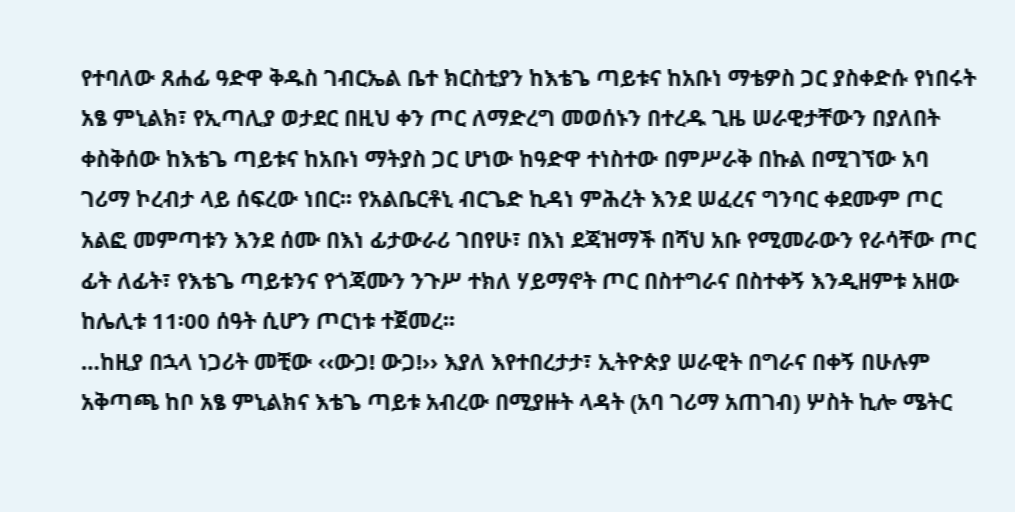የተባለው ጸሐፊ ዓድዋ ቅዱስ ገብርኤል ቤተ ክርስቲያን ከእቴጌ ጣይቱና ከአቡነ ማቴዎስ ጋር ያስቀድሱ የነበሩት አፄ ምኒልክ፣ የኢጣሊያ ወታደር በዚህ ቀን ጦር ለማድረግ መወሰኑን በተረዱ ጊዜ ሠራዊታቸውን በያለበት ቀስቅሰው ከእቴጌ ጣይቱና ከአቡነ ማትያስ ጋር ሆነው ከዓድዋ ተነስተው በምሥራቅ በኩል በሚገኘው አባ ገሪማ ኮረብታ ላይ ሰፍረው ነበር፡፡ የአልቤርቶኒ ብርጌድ ኪዳነ ምሕረት እንደ ሠፈረና ግንባር ቀደሙም ጦር አልፎ መምጣቱን እንደ ሰሙ በእነ ፊታውራሪ ገበየሁ፣ በእነ ደጃዝማች በሻህ አቡ የሚመራውን የራሳቸው ጦር ፊት ለፊት፣ የእቴጌ ጣይቱንና የጎጃሙን ንጉሥ ተክለ ሃይማኖት ጦር በስተግራና በስተቀኝ እንዲዘምቱ አዘው ከሌሊቱ 11፡00 ሰዓት ሲሆን ጦርነቱ ተጀመረ፡፡
…ከዚያ በኋላ ነጋሪት መቺው ‹‹ውጋ! ውጋ!›› እያለ እየተበረታታ፣ ኢትዮጵያ ሠራዊት በግራና በቀኝ በሁሉም አቅጣጫ ከቦ አፄ ምኒልክና እቴጌ ጣይቱ አብረው በሚያዙት ላዳት (አባ ገሪማ አጠገብ) ሦስት ኪሎ ሜትር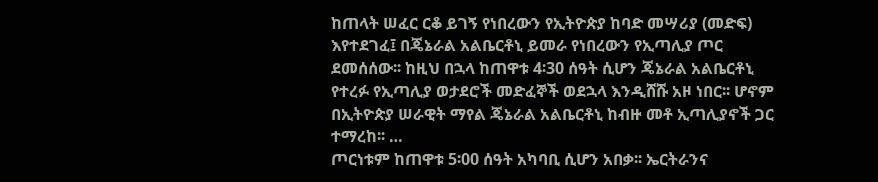ከጠላት ሠፈር ርቆ ይገኝ የነበረውን የኢትዮጵያ ከባድ መሣሪያ (መድፍ) እየተደገፈ፤ በጄኔራል አልቤርቶኒ ይመራ የነበረውን የኢጣሊያ ጦር ደመሰሰው፡፡ ከዚህ በኋላ ከጠዋቱ 4፡30 ሰዓት ሲሆን ጄኔራል አልቤርቶኒ የተረፉ የኢጣሊያ ወታደሮች መድፈኞች ወደኋላ እንዲሸሹ አዞ ነበር፡፡ ሆኖም በኢትዮጵያ ሠራዊት ማየል ጄኔራል አልቤርቶኒ ከብዙ መቶ ኢጣሊያኖች ጋር ተማረከ፡፡ …
ጦርነቱም ከጠዋቱ 5፡00 ሰዓት አካባቢ ሲሆን አበቃ፡፡ ኤርትራንና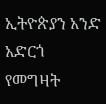ኢትዮጵያን አንድ አድርጎ የመግዛት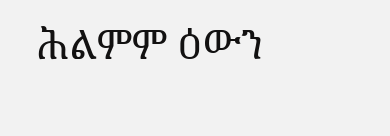ሕልምም ዕውን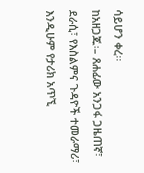ሳይሆን ቀረ፡፡
ከአዘጋጁ፡– ጸሐፊው አንጋፋ ጋዜጠኛ፣ ደራሲ፣ የእስልምና ጉዳዮች ተመራማሪ፣ እንዲሁም የታሪክ አጥኚ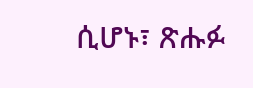ሲሆኑ፣ ጽሑፉ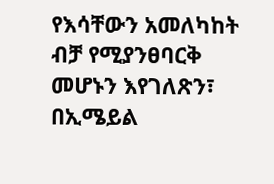የእሳቸውን አመለካከት ብቻ የሚያንፀባርቅ መሆኑን እየገለጽን፣ በኢሜይል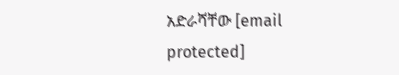አድራሻቸው [email protected]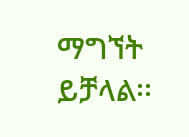ማግኘት ይቻላል፡፡